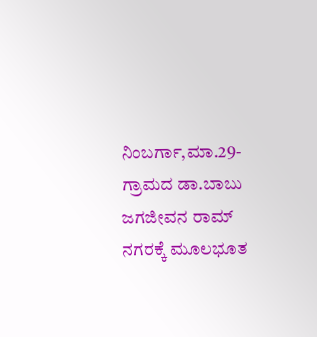ನಿಂಬರ್ಗಾ,ಮಾ.29-ಗ್ರಾಮದ ಡಾ.ಬಾಬು ಜಗಜೀವನ ರಾಮ್ ನಗರಕ್ಕೆ ಮೂಲಭೂತ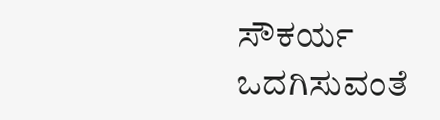ಸೌಕರ್ಯ ಒದಗಿಸುವಂತೆ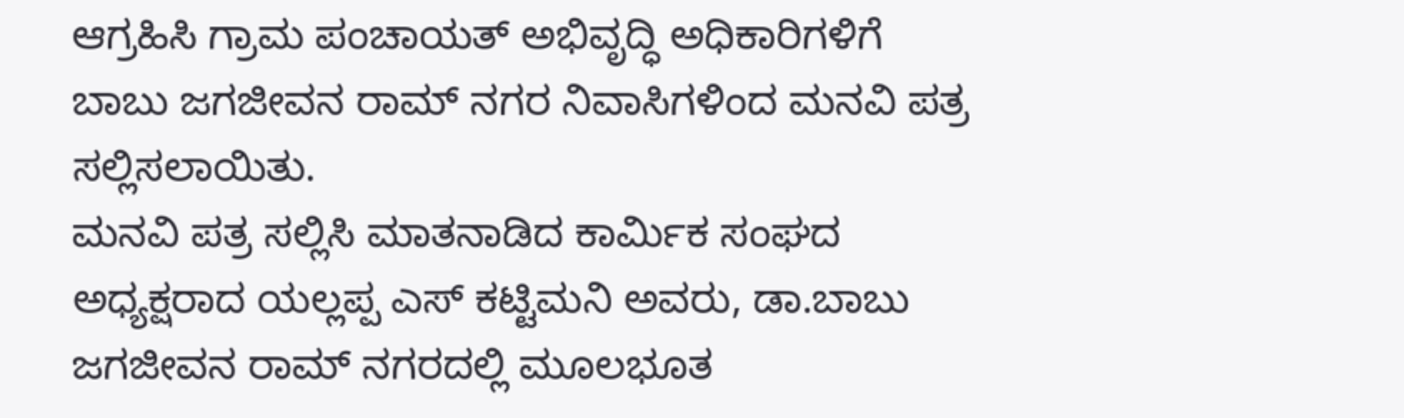ಆಗ್ರಹಿಸಿ ಗ್ರಾಮ ಪಂಚಾಯತ್ ಅಭಿವೃದ್ಧಿ ಅಧಿಕಾರಿಗಳಿಗೆ ಬಾಬು ಜಗಜೀವನ ರಾಮ್ ನಗರ ನಿವಾಸಿಗಳಿಂದ ಮನವಿ ಪತ್ರ ಸಲ್ಲಿಸಲಾಯಿತು.
ಮನವಿ ಪತ್ರ ಸಲ್ಲಿಸಿ ಮಾತನಾಡಿದ ಕಾರ್ಮಿಕ ಸಂಘದ ಅಧ್ಯಕ್ಷರಾದ ಯಲ್ಲಪ್ಪ ಎಸ್ ಕಟ್ಟಿಮನಿ ಅವರು, ಡಾ.ಬಾಬು ಜಗಜೀವನ ರಾಮ್ ನಗರದಲ್ಲಿ ಮೂಲಭೂತ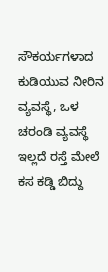ಸೌಕರ್ಯಗಳಾದ ಕುಡಿಯುವ ನೀರಿನ ವ್ಯವಸ್ಥೆ, ಒಳ ಚರಂಡಿ ವ್ಯವಸ್ಥೆ ಇಲ್ಲದೆ ರಸ್ತೆ ಮೇಲೆ ಕಸ ಕಡ್ಡಿ ಬಿದ್ದು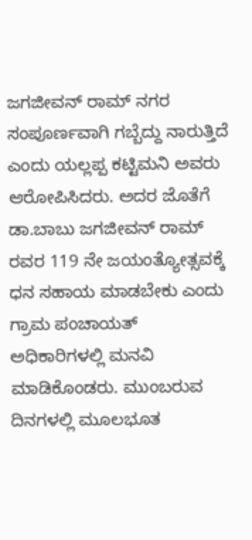ಜಗಜೀವನ್ ರಾಮ್ ನಗರ ಸಂಪೂರ್ಣವಾಗಿ ಗಬ್ಬೆದ್ದು ನಾರುತ್ತಿದೆ ಎಂದು ಯಲ್ಲಪ್ಪ ಕಟ್ಟಿಮನಿ ಅವರು ಆರೋಪಿಸಿದರು. ಅದರ ಜೊತೆಗೆ ಡಾ.ಬಾಬು ಜಗಜೀವನ್ ರಾಮ್ ರವರ 119 ನೇ ಜಯಂತ್ಯೋತ್ಸವಕ್ಕೆ ಧನ ಸಹಾಯ ಮಾಡಬೇಕು ಎಂದು ಗ್ರಾಮ ಪಂಚಾಯತ್ ಅಧಿಕಾರಿಗಳಲ್ಲಿ ಮನವಿ ಮಾಡಿಕೊಂಡರು. ಮುಂಬರುವ ದಿನಗಳಲ್ಲಿ ಮೂಲಭೂತ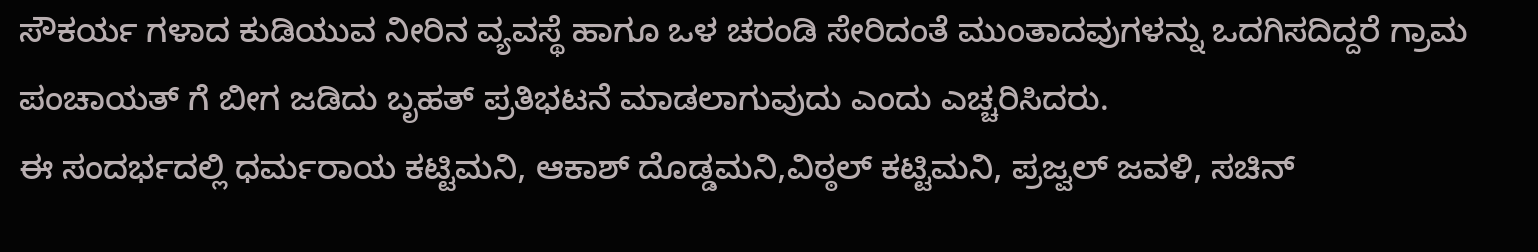ಸೌಕರ್ಯ ಗಳಾದ ಕುಡಿಯುವ ನೀರಿನ ವ್ಯವಸ್ಥೆ ಹಾಗೂ ಒಳ ಚರಂಡಿ ಸೇರಿದಂತೆ ಮುಂತಾದವುಗಳನ್ನು ಒದಗಿಸದಿದ್ದರೆ ಗ್ರಾಮ ಪಂಚಾಯತ್ ಗೆ ಬೀಗ ಜಡಿದು ಬೃಹತ್ ಪ್ರತಿಭಟನೆ ಮಾಡಲಾಗುವುದು ಎಂದು ಎಚ್ಚರಿಸಿದರು.
ಈ ಸಂದರ್ಭದಲ್ಲಿ ಧರ್ಮರಾಯ ಕಟ್ಟಿಮನಿ, ಆಕಾಶ್ ದೊಡ್ಡಮನಿ,ವಿಠ್ಠಲ್ ಕಟ್ಟಿಮನಿ, ಪ್ರಜ್ವಲ್ ಜವಳಿ, ಸಚಿನ್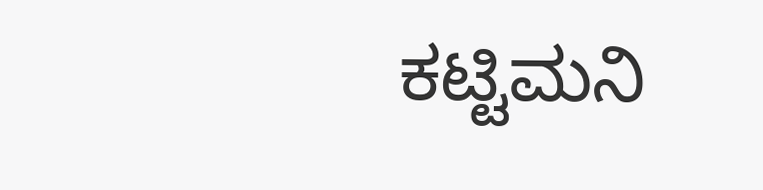ಕಟ್ಟಿಮನಿ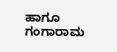ಹಾಗೂ ಗಂಗಾರಾಮ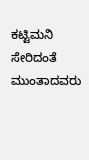ಕಟ್ಟಿಮನಿ ಸೇರಿದಂತೆ ಮುಂತಾದವರು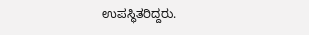ಉಪಸ್ಥಿತರಿದ್ದರು.